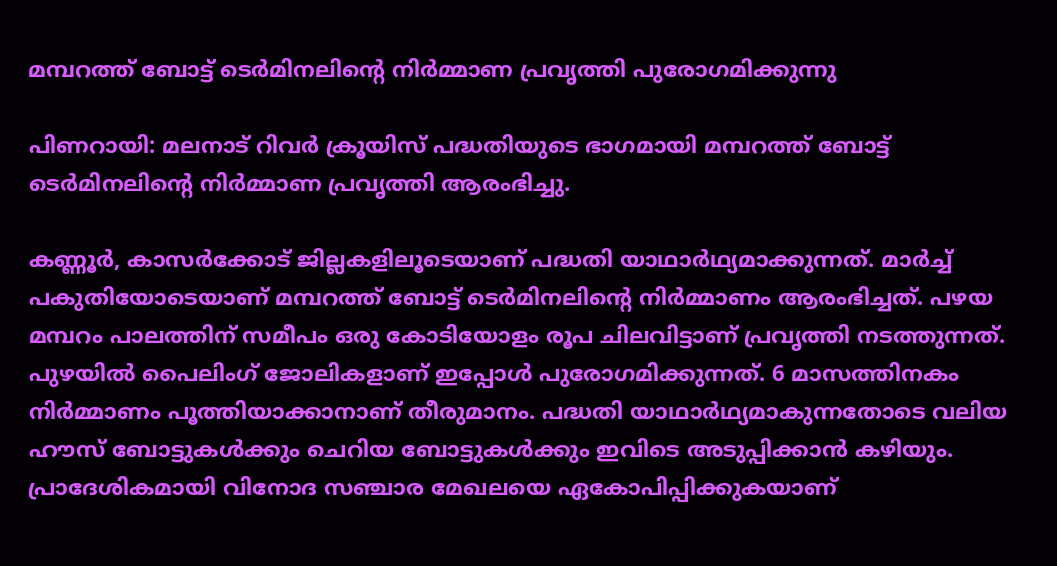മമ്പറത്ത് ബോട്ട് ടെര്‍മിനലിന്റെ നിര്‍മ്മാണ പ്രവൃത്തി പുരോഗമിക്കുന്നു

പിണറായി: മലനാട് റിവര്‍ ക്രൂയിസ് പദ്ധതിയുടെ ഭാഗമായി മമ്പറത്ത് ബോട്ട് ടെര്‍മിനലിന്റെ നിര്‍മ്മാണ പ്രവൃത്തി ആരംഭിച്ചു.

കണ്ണൂര്‍, കാസര്‍ക്കോട് ജില്ലകളിലൂടെയാണ് പദ്ധതി യാഥാര്‍ഥ്യമാക്കുന്നത്. മാര്‍ച്ച് പകുതിയോടെയാണ് മമ്പറത്ത് ബോട്ട് ടെര്‍മിനലിന്റെ നിര്‍മ്മാണം ആരംഭിച്ചത്. പഴയ മമ്പറം പാലത്തിന് സമീപം ഒരു കോടിയോളം രൂപ ചിലവിട്ടാണ് പ്രവൃത്തി നടത്തുന്നത്. പുഴയില്‍ പൈലിംഗ് ജോലികളാണ് ഇപ്പോള്‍ പുരോഗമിക്കുന്നത്. 6 മാസത്തിനകം നിര്‍മ്മാണം പൂത്തിയാക്കാനാണ് തീരുമാനം. പദ്ധതി യാഥാര്‍ഥ്യമാകുന്നതോടെ വലിയ ഹൗസ് ബോട്ടുകള്‍ക്കും ചെറിയ ബോട്ടുകള്‍ക്കും ഇവിടെ അടുപ്പിക്കാന്‍ കഴിയും. പ്രാദേശികമായി വിനോദ സഞ്ചാര മേഖലയെ ഏകോപിപ്പിക്കുകയാണ്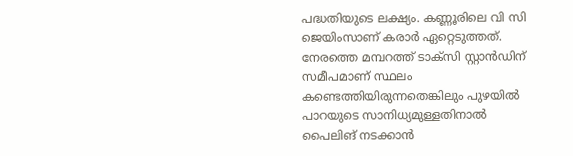പദ്ധതിയുടെ ലക്ഷ്യം. കണ്ണൂരിലെ വി സി ജെയിംസാണ് കരാര്‍ ഏറ്റെടുത്തത്. നേരത്തെ മമ്പറത്ത് ടാക്‌സി സ്റ്റാന്‍ഡിന് സമീപമാണ് സ്ഥലം കണ്ടെത്തിയിരുന്നതെങ്കിലും പുഴയില്‍ പാറയുടെ സാനിധ്യമുള്ളതിനാല്‍ പൈലിങ് നടക്കാന്‍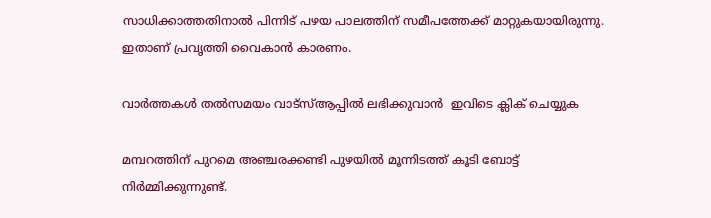സാധിക്കാത്തതിനാല്‍ പിന്നിട് പഴയ പാലത്തിന് സമീപത്തേക്ക് മാറ്റുകയായിരുന്നു. ഇതാണ് പ്രവൃത്തി വൈകാന്‍ കാരണം.

വാര്‍ത്തകള്‍ തല്‍സമയം വാട്‌സ്ആപ്പില്‍ ലഭിക്കുവാന്‍  ഇവിടെ ക്ലിക് ചെയ്യുക

മമ്പറത്തിന് പുറമെ അഞ്ചരക്കണ്ടി പുഴയില്‍ മൂന്നിടത്ത് കൂടി ബോട്ട് നിര്‍മ്മിക്കുന്നുണ്ട്.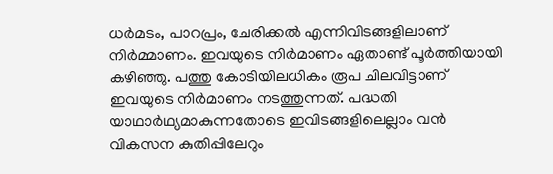ധര്‍മടം, പാറപ്രം, ചേരിക്കല്‍ എന്നിവിടങ്ങളിലാണ് നിര്‍മ്മാണം. ഇവയുടെ നിര്‍മാണം ഏതാണ്ട് പൂര്‍ത്തിയായി കഴിഞ്ഞു. പത്തു കോടിയിലധികം രൂപ ചിലവിട്ടാണ് ഇവയുടെ നിര്‍മാണം നടത്തുന്നത്. പദ്ധതി യാഥാര്‍ഥ്യമാകുന്നതോടെ ഇവിടങ്ങളിലെല്ലാം വന്‍ വികസന കുതിപ്പിലേറും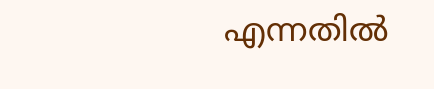എന്നതില്‍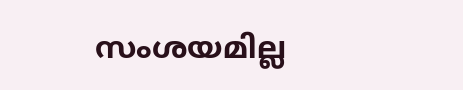സംശയമില്ല